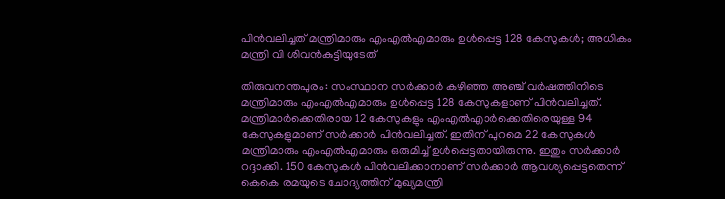പിന്‍വലിച്ചത് മന്ത്രിമാരും എംഎല്‍എമാരും ഉള്‍പ്പെട്ട 128 കേസുകള്‍; അധികം മന്ത്രി വി ശിവന്‍കുട്ടിയുടേത്

തിരുവനന്തപുരം: സംസ്ഥാന സര്‍ക്കാര്‍ കഴിഞ്ഞ അഞ്ച് വര്‍ഷത്തിനിടെ മന്ത്രിമാരും എംഎല്‍എമാരും ഉള്‍പ്പെട്ട 128 കേസുകളാണ് പിന്‍വലിച്ചത്. മന്ത്രിമാര്‍ക്കെതിരായ 12 കേസുകളും എംഎല്‍എാര്‍ക്കെതിരെയുള്ള 94 കേസുകളുമാണ് സര്‍ക്കാര്‍ പിന്‍വലിച്ചത്. ഇതിന് പുറമെ 22 കേസുകള്‍ മന്ത്രിമാരും എംഎല്‍എമാരും ഒരുമിച്ച് ഉള്‍പ്പെട്ടതായിരുന്നു. ഇതും സര്‍ക്കാര്‍ റദ്ദാക്കി. 150 കേസുകള്‍ പിന്‍വലിക്കാനാണ് സര്‍ക്കാര്‍ ആവശ്യപ്പെട്ടതെന്ന് കെകെ രമയുടെ ചോദ്യത്തിന് മുഖ്യമന്ത്രി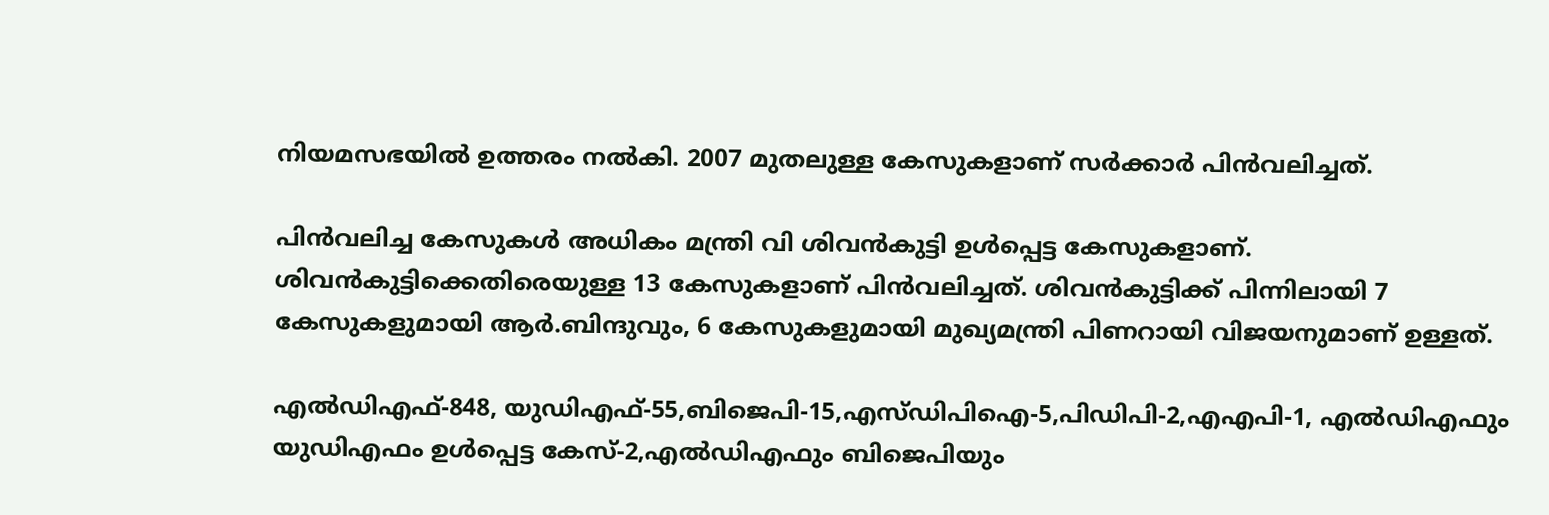നിയമസഭയില്‍ ഉത്തരം നല്‍കി. 2007 മുതലുള്ള കേസുകളാണ് സര്‍ക്കാര്‍ പിന്‍വലിച്ചത്.

പിന്‍വലിച്ച കേസുകള്‍ അധികം മന്ത്രി വി ശിവന്‍കുട്ടി ഉള്‍പ്പെട്ട കേസുകളാണ്. ശിവന്‍കുട്ടിക്കെതിരെയുള്ള 13 കേസുകളാണ് പിന്‍വലിച്ചത്. ശിവന്‍കുട്ടിക്ക് പിന്നിലായി 7 കേസുകളുമായി ആര്‍.ബിന്ദുവും, 6 കേസുകളുമായി മുഖ്യമന്ത്രി പിണറായി വിജയനുമാണ് ഉള്ളത്.

എല്‍ഡിഎഫ്-848, യുഡിഎഫ്-55,ബിജെപി-15,എസ്ഡിപിഐ-5,പിഡിപി-2,എഎപി-1, എല്‍ഡിഎഫും യുഡിഎഫം ഉള്‍പ്പെട്ട കേസ്-2,എല്‍ഡിഎഫും ബിജെപിയും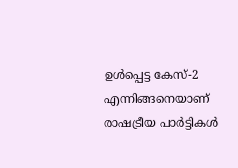ഉള്‍പ്പെട്ട കേസ്-2 എന്നിങ്ങനെയാണ് രാഷട്രീയ പാര്‍ട്ടികള്‍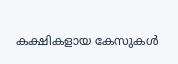കക്ഷികളായ കേസുകള്‍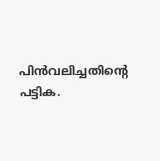പിന്‍വലിച്ചതിന്റെ പട്ടിക.